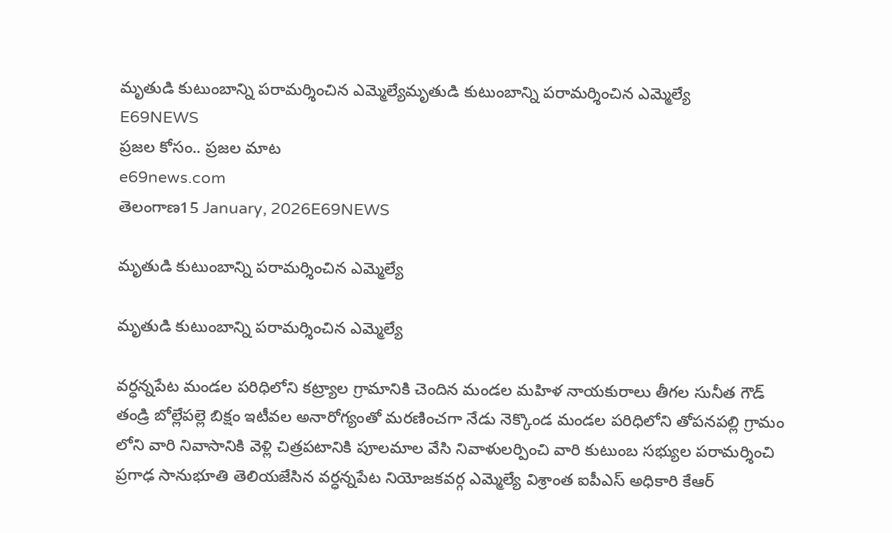మృతుడి కుటుంబాన్ని పరామర్శించిన ఎమ్మెల్యేమృతుడి కుటుంబాన్ని పరామర్శించిన ఎమ్మెల్యే
E69NEWS
ప్రజల కోసం.. ప్రజల మాట
e69news.com
తెలంగాణ15 January, 2026E69NEWS

మృతుడి కుటుంబాన్ని పరామర్శించిన ఎమ్మెల్యే

మృతుడి కుటుంబాన్ని పరామర్శించిన ఎమ్మెల్యే

వర్ధన్నపేట మండల పరిధిలోని కట్ర్యాల గ్రామానికి చెందిన మండల మహిళ నాయకురాలు తీగల సునీత గౌడ్ తండ్రి బోల్లేపల్లె బిక్షం ఇటీవల అనారోగ్యంతో మరణించగా నేడు నెక్కొండ మండల పరిధిలోని తోపనపల్లి గ్రామం లోని వారి నివాసానికి వెళ్లి చిత్రపటానికి పూలమాల వేసి నివాళులర్పించి వారి కుటుంబ సభ్యుల పరామర్శించి ప్రగాఢ సానుభూతి తెలియజేసిన వర్ధన్నపేట నియోజకవర్గ ఎమ్మెల్యే విశ్రాంత ఐపీఎస్ అధికారి కేఆర్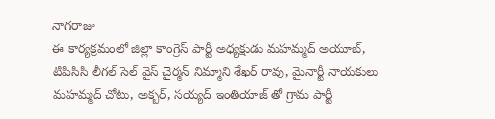నాగరాజు
ఈ కార్యక్రమంలో జిల్లా కాంగ్రెస్ పార్టీ అధ్యక్షుడు మహమ్మద్ అయూబ్, టిపిసిసి లీగల్ సెల్ వైస్ చైర్మన్ నిమ్మాని శేఖర్ రావు, మైనార్టీ నాయకులు మహమ్మద్ చోటు, అక్బర్, సయ్యద్ ఇంతియాజ్ తో గ్రామ పార్టీ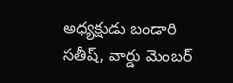అధ్యక్షుడు బండారి సతీష్, వార్డు మెంబర్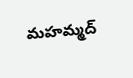మహమ్మద్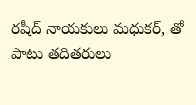రషీద్ నాయకులు మధుకర్, తో పాటు తదితరులు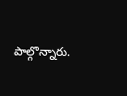పాల్గొన్నారు.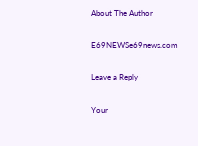About The Author

E69NEWSe69news.com

Leave a Reply

Your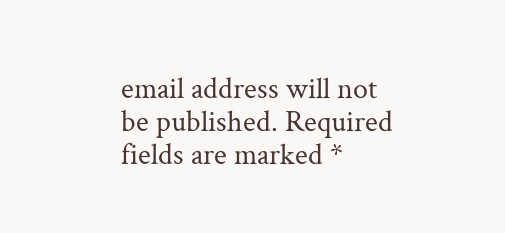email address will not be published. Required fields are marked *